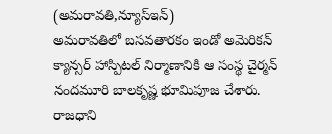(అమరావతి,న్యూస్ఇన్)
అమరావతిలో బసవతారకం ఇండో అమెరికన్ క్యాన్సర్ హాస్పిటల్ నిర్మాణానికి ఆ సంస్థ చైర్మన్ నందమూరి బాలకృష్ణ భూమిపూజ చేశారు. రాజధాని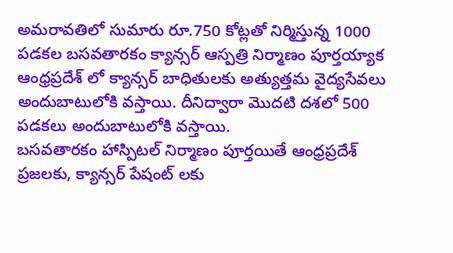అమరావతిలో సుమారు రూ.750 కోట్లతో నిర్మిస్తున్న 1000 పడకల బసవతారకం క్యాన్సర్ ఆస్పత్రి నిర్మాణం పూర్తయ్యాక ఆంధ్రప్రదేశ్ లో క్యాన్సర్ బాధితులకు అత్యుత్తమ వైద్యసేవలు అందుబాటులోకి వస్తాయి. దీనిద్వారా మొదటి దశలో 500 పడకలు అందుబాటులోకి వస్తాయి.
బసవతారకం హాస్పిటల్ నిర్మాణం పూర్తయితే ఆంధ్రప్రదేశ్ ప్రజలకు, క్యాన్సర్ పేషంట్ లకు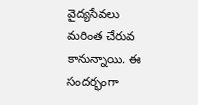వైద్యసేవలు మరింత చేరువ కానున్నాయి. ఈ సందర్భంగా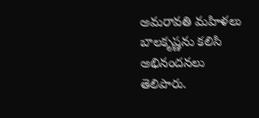అమరావతి మహిళలు బాలకృష్ణను కలిసి అభినందనలు తెలిపారు.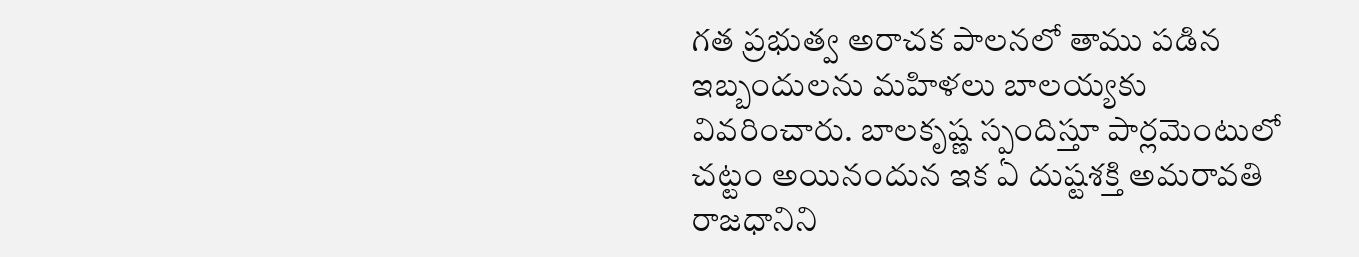గత ప్రభుత్వ అరాచక పాలనలో తాము పడిన ఇబ్బందులను మహిళలు బాలయ్యకు వివరించారు. బాలకృష్ణ స్పందిస్తూ పార్లమెంటులో చట్టం అయినందున ఇక ఏ దుష్టశక్తి అమరావతి రాజధానిని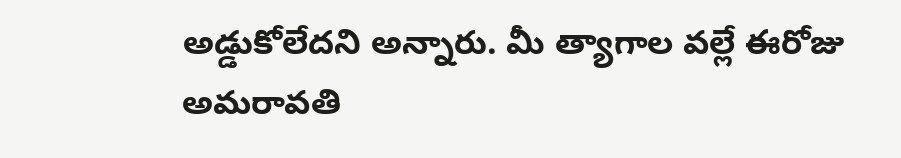అడ్డుకోలేదని అన్నారు. మీ త్యాగాల వల్లే ఈరోజు అమరావతి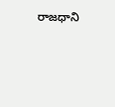రాజధాని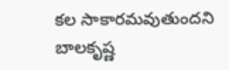కల సాకారమవుతుందని బాలకృష్ణ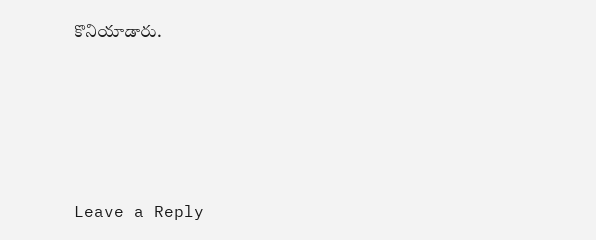కొనియాడారు.









Leave a Reply